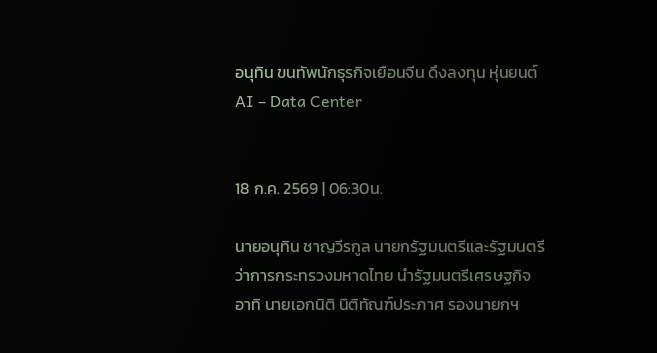อนุทิน ขนทัพนักธุรกิจเยือนจีน ดึงลงทุน หุ่นยนต์ AI – Data Center


18 ก.ค. 2569 | 06:30น.

นายอนุทิน ชาญวีรกูล นายกรัฐมนตรีและรัฐมนตรีว่าการกระทรวงมหาดไทย นำรัฐมนตรีเศรษฐกิจ อาทิ นายเอกนิติ นิติทัณฑ์ประภาศ รองนายกฯ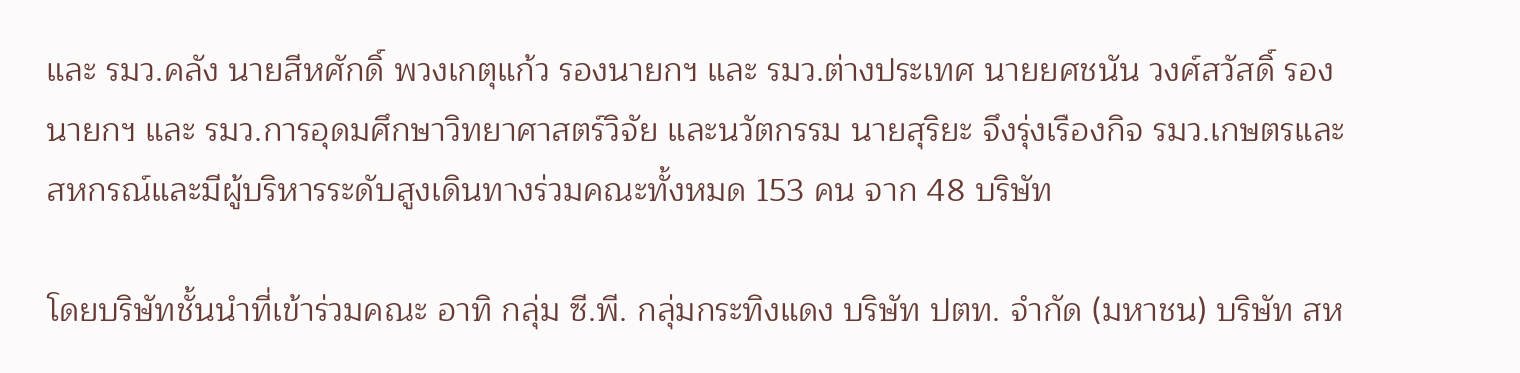และ รมว.คลัง นายสีหศักดิ์ พวงเกตุแก้ว รองนายกฯ และ รมว.ต่างประเทศ นายยศชนัน วงศ์สวัสดิ์ รองนายกฯ และ รมว.การอุดมศึกษาวิทยาศาสตร์วิจัย และนวัตกรรม นายสุริยะ จึงรุ่งเรืองกิจ รมว.เกษตรและสหกรณ์และมีผู้บริหารระดับสูงเดินทางร่วมคณะทั้งหมด 153 คน จาก 48 บริษัท

โดยบริษัทชั้นนำที่เข้าร่วมคณะ อาทิ กลุ่ม ซี.พี. กลุ่มกระทิงแดง บริษัท ปตท. จำกัด (มหาชน) บริษัท สห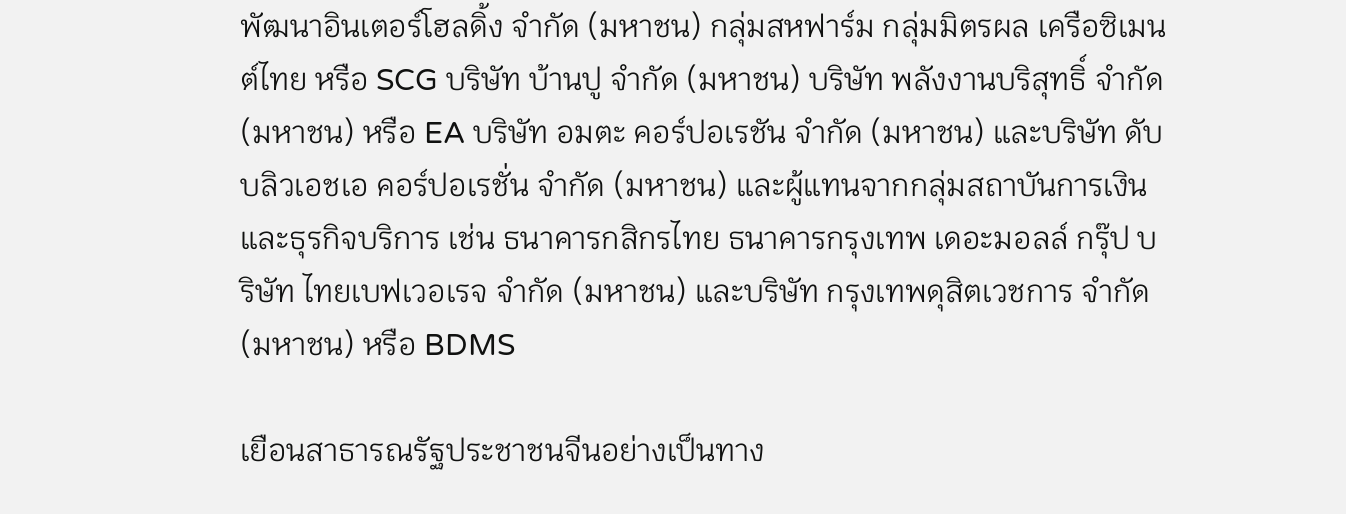พัฒนาอินเตอร์โฮลดิ้ง จำกัด (มหาชน) กลุ่มสหฟาร์ม กลุ่มมิตรผล เครือซิเมนต์ไทย หรือ SCG บริษัท บ้านปู จำกัด (มหาชน) บริษัท พลังงานบริสุทธิ์ จำกัด (มหาชน) หรือ EA บริษัท อมตะ คอร์ปอเรชัน จำกัด (มหาชน) และบริษัท ดับบลิวเอชเอ คอร์ปอเรชั่น จำกัด (มหาชน) และผู้แทนจากกลุ่มสถาบันการเงินและธุรกิจบริการ เช่น ธนาคารกสิกรไทย ธนาคารกรุงเทพ เดอะมอลล์ กรุ๊ป บริษัท ไทยเบฟเวอเรจ จำกัด (มหาชน) และบริษัท กรุงเทพดุสิตเวชการ จำกัด (มหาชน) หรือ BDMS

เยือนสาธารณรัฐประชาชนจีนอย่างเป็นทาง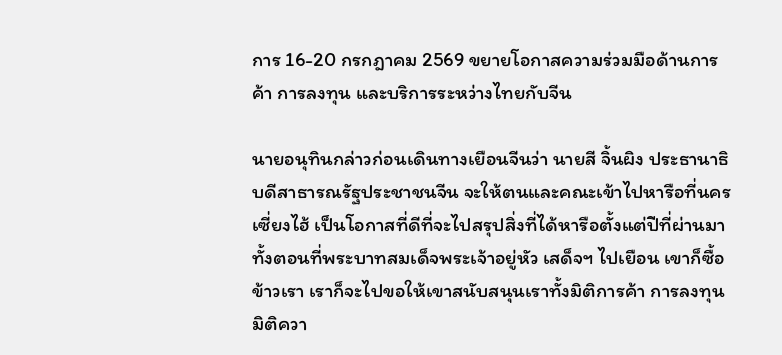การ 16-20 กรกฎาคม 2569 ขยายโอกาสความร่วมมือด้านการค้า การลงทุน และบริการระหว่างไทยกับจีน

นายอนุทินกล่าวก่อนเดินทางเยือนจีนว่า นายสี จิ้นผิง ประธานาธิบดีสาธารณรัฐประชาชนจีน จะให้ตนและคณะเข้าไปหารือที่นครเซี่ยงไฮ้ เป็นโอกาสที่ดีที่จะไปสรุปสิ่งที่ได้หารือตั้งแต่ปีที่ผ่านมา ทั้งตอนที่พระบาทสมเด็จพระเจ้าอยู่หัว เสด็จฯ ไปเยือน เขาก็ซื้อข้าวเรา เราก็จะไปขอให้เขาสนับสนุนเราทั้งมิติการค้า การลงทุน มิติควา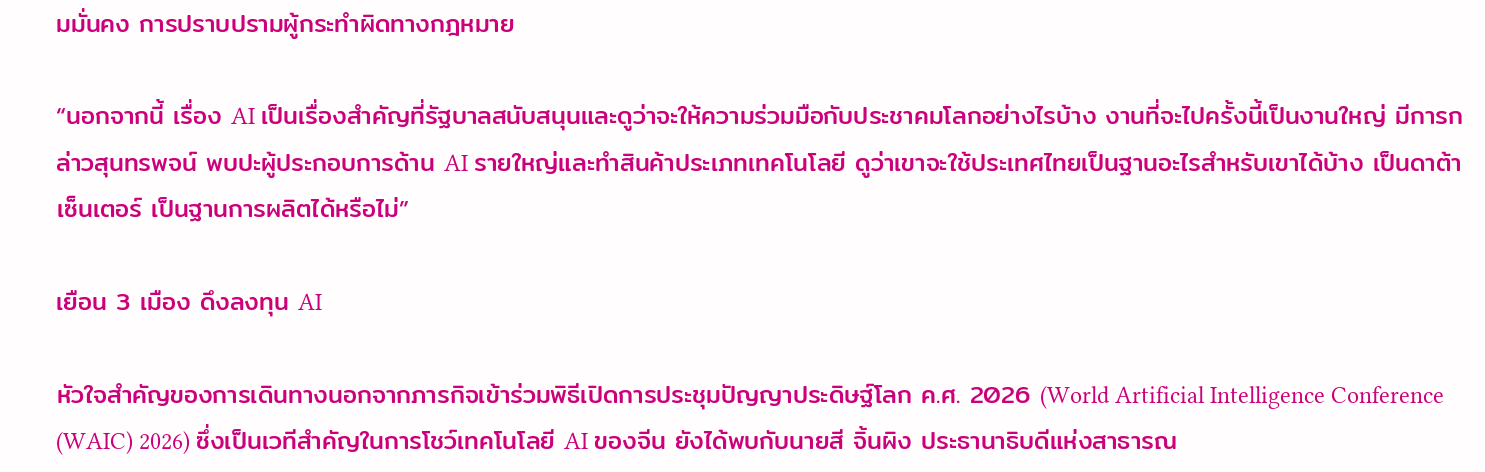มมั่นคง การปราบปรามผู้กระทำผิดทางกฎหมาย

“นอกจากนี้ เรื่อง AI เป็นเรื่องสำคัญที่รัฐบาลสนับสนุนและดูว่าจะให้ความร่วมมือกับประชาคมโลกอย่างไรบ้าง งานที่จะไปครั้งนี้เป็นงานใหญ่ มีการกล่าวสุนทรพจน์ พบปะผู้ประกอบการด้าน AI รายใหญ่และทำสินค้าประเภทเทคโนโลยี ดูว่าเขาจะใช้ประเทศไทยเป็นฐานอะไรสำหรับเขาได้บ้าง เป็นดาต้าเซ็นเตอร์ เป็นฐานการผลิตได้หรือไม่”

เยือน 3 เมือง ดึงลงทุน AI

หัวใจสำคัญของการเดินทางนอกจากภารกิจเข้าร่วมพิธีเปิดการประชุมปัญญาประดิษฐ์โลก ค.ศ. 2026 (World Artificial Intelligence Conference (WAIC) 2026) ซึ่งเป็นเวทีสำคัญในการโชว์เทคโนโลยี AI ของจีน ยังได้พบกับนายสี จิ้นผิง ประธานาธิบดีแห่งสาธารณ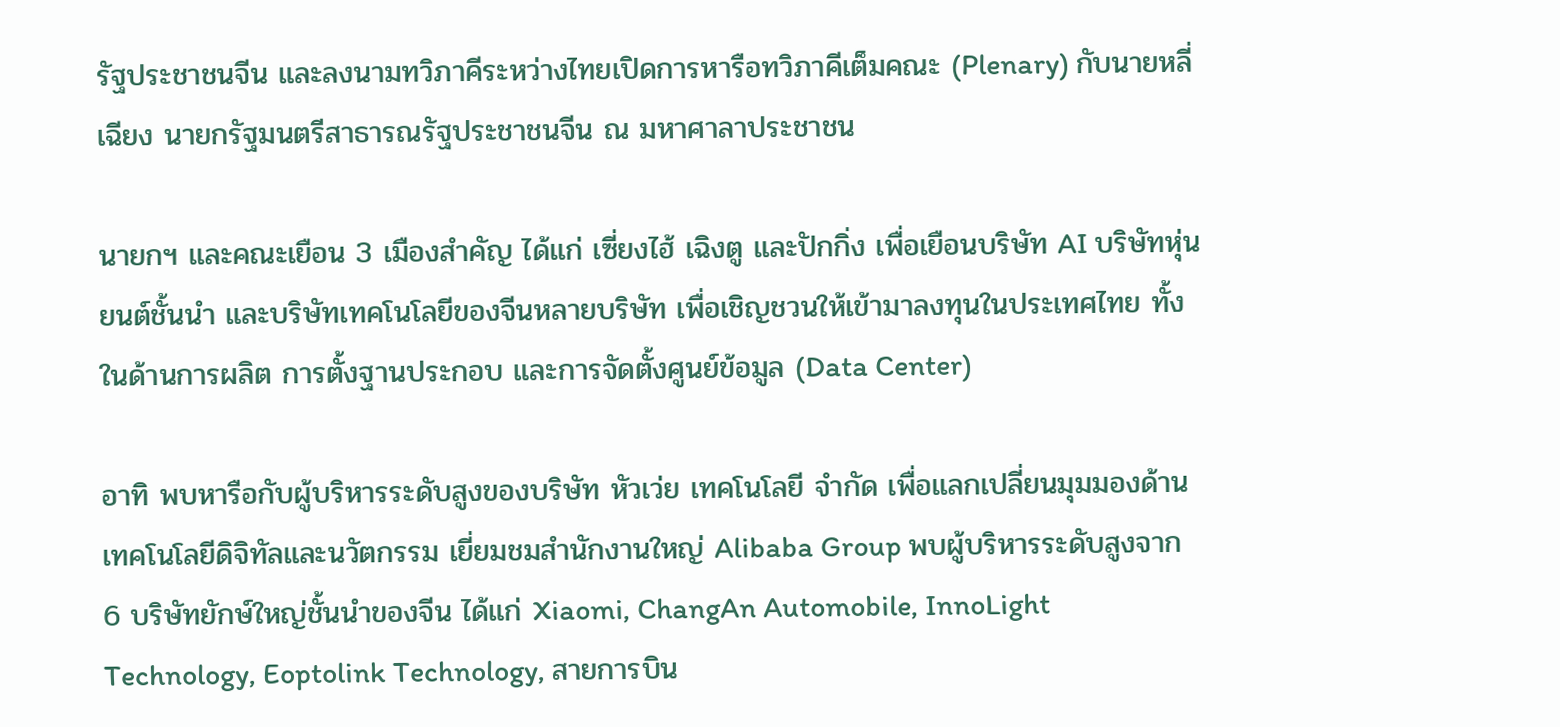รัฐประชาชนจีน และลงนามทวิภาคีระหว่างไทยเปิดการหารือทวิภาคีเต็มคณะ (Plenary) กับนายหลี่ เฉียง นายกรัฐมนตรีสาธารณรัฐประชาชนจีน ณ มหาศาลาประชาชน

นายกฯ และคณะเยือน 3 เมืองสำคัญ ได้แก่ เซี่ยงไฮ้ เฉิงตู และปักกิ่ง เพื่อเยือนบริษัท AI บริษัทหุ่นยนต์ชั้นนำ และบริษัทเทคโนโลยีของจีนหลายบริษัท เพื่อเชิญชวนให้เข้ามาลงทุนในประเทศไทย ทั้งในด้านการผลิต การตั้งฐานประกอบ และการจัดตั้งศูนย์ข้อมูล (Data Center)

อาทิ พบหารือกับผู้บริหารระดับสูงของบริษัท หัวเว่ย เทคโนโลยี จำกัด เพื่อแลกเปลี่ยนมุมมองด้านเทคโนโลยีดิจิทัลและนวัตกรรม เยี่ยมชมสำนักงานใหญ่ Alibaba Group พบผู้บริหารระดับสูงจาก 6 บริษัทยักษ์ใหญ่ชั้นนำของจีน ได้แก่ Xiaomi, ChangAn Automobile, InnoLight Technology, Eoptolink Technology, สายการบิน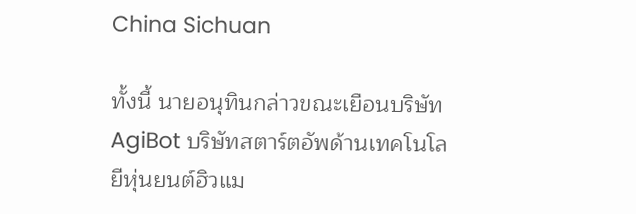China Sichuan

ทั้งนี้ นายอนุทินกล่าวขณะเยือนบริษัท AgiBot บริษัทสตาร์ตอัพด้านเทคโนโลยีหุ่นยนต์ฮิวแม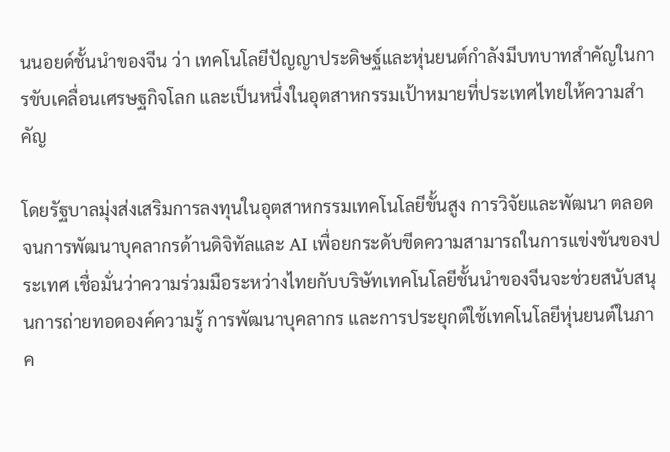นนอยด์ชั้นนำของจีน ว่า เทคโนโลยีปัญญาประดิษฐ์และหุ่นยนต์กำลังมีบทบาทสำคัญในการขับเคลื่อนเศรษฐกิจโลก และเป็นหนึ่งในอุตสาหกรรมเป้าหมายที่ประเทศไทยให้ความสำคัญ

โดยรัฐบาลมุ่งส่งเสริมการลงทุนในอุตสาหกรรมเทคโนโลยีขั้นสูง การวิจัยและพัฒนา ตลอดจนการพัฒนาบุคลากรด้านดิจิทัลและ AI เพื่อยกระดับขีดความสามารถในการแข่งขันของประเทศ เชื่อมั่นว่าความร่วมมือระหว่างไทยกับบริษัทเทคโนโลยีชั้นนำของจีนจะช่วยสนับสนุนการถ่ายทอดองค์ความรู้ การพัฒนาบุคลากร และการประยุกต์ใช้เทคโนโลยีหุ่นยนต์ในภาค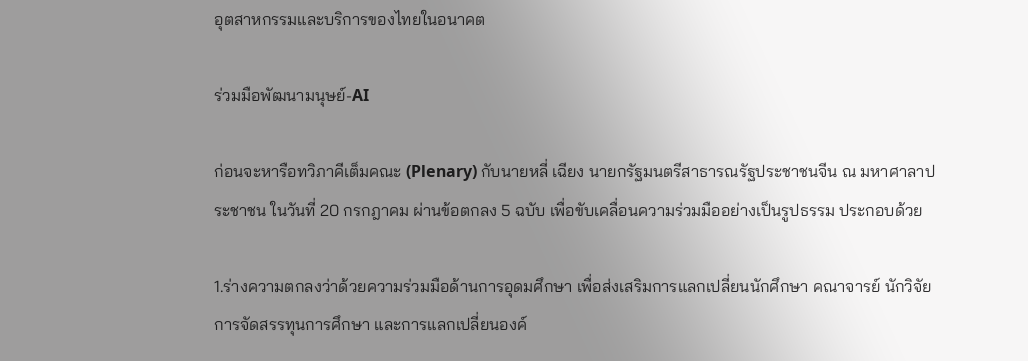อุตสาหกรรมและบริการของไทยในอนาคต

ร่วมมือพัฒนามนุษย์-AI

ก่อนจะหารือทวิภาคีเต็มคณะ (Plenary) กับนายหลี่ เฉียง นายกรัฐมนตรีสาธารณรัฐประชาชนจีน ณ มหาศาลาประชาชน ในวันที่ 20 กรกฎาคม ผ่านข้อตกลง 5 ฉบับ เพื่อขับเคลื่อนความร่วมมืออย่างเป็นรูปธรรม ประกอบด้วย

1.ร่างความตกลงว่าด้วยความร่วมมือด้านการอุดมศึกษา เพื่อส่งเสริมการแลกเปลี่ยนนักศึกษา คณาจารย์ นักวิจัย การจัดสรรทุนการศึกษา และการแลกเปลี่ยนองค์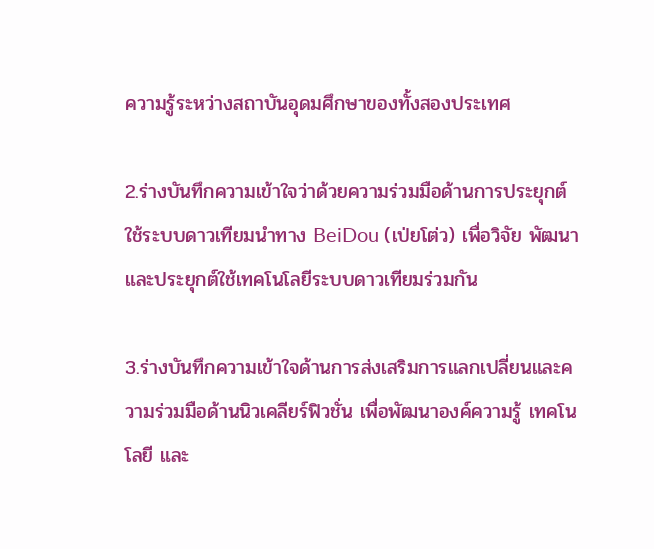ความรู้ระหว่างสถาบันอุดมศึกษาของทั้งสองประเทศ

2.ร่างบันทึกความเข้าใจว่าด้วยความร่วมมือด้านการประยุกต์ใช้ระบบดาวเทียมนำทาง BeiDou (เป่ยโต่ว) เพื่อวิจัย พัฒนา และประยุกต์ใช้เทคโนโลยีระบบดาวเทียมร่วมกัน

3.ร่างบันทึกความเข้าใจด้านการส่งเสริมการแลกเปลี่ยนและความร่วมมือด้านนิวเคลียร์ฟิวชั่น เพื่อพัฒนาองค์ความรู้ เทคโนโลยี และ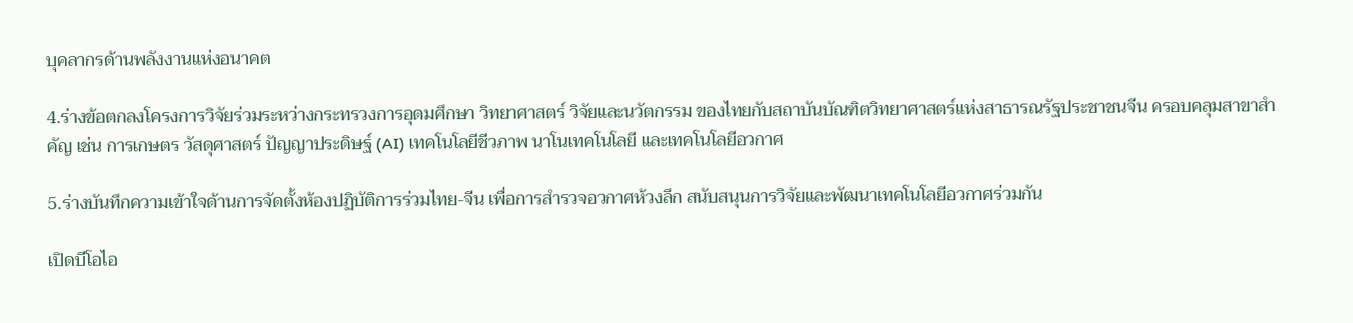บุคลากรด้านพลังงานแห่งอนาคต

4.ร่างข้อตกลงโครงการวิจัยร่วมระหว่างกระทรวงการอุดมศึกษา วิทยาศาสตร์ วิจัยและนวัตกรรม ของไทยกับสถาบันบัณฑิตวิทยาศาสตร์แห่งสาธารณรัฐประชาชนจีน ครอบคลุมสาขาสำคัญ เช่น การเกษตร วัสดุศาสตร์ ปัญญาประดิษฐ์ (AI) เทคโนโลยีชีวภาพ นาโนเทคโนโลยี และเทคโนโลยีอวกาศ

5.ร่างบันทึกความเข้าใจด้านการจัดตั้งห้องปฏิบัติการร่วมไทย-จีน เพื่อการสำรวจอวกาศห้วงลึก สนับสนุนการวิจัยและพัฒนาเทคโนโลยีอวกาศร่วมกัน

เปิดบีโอไอ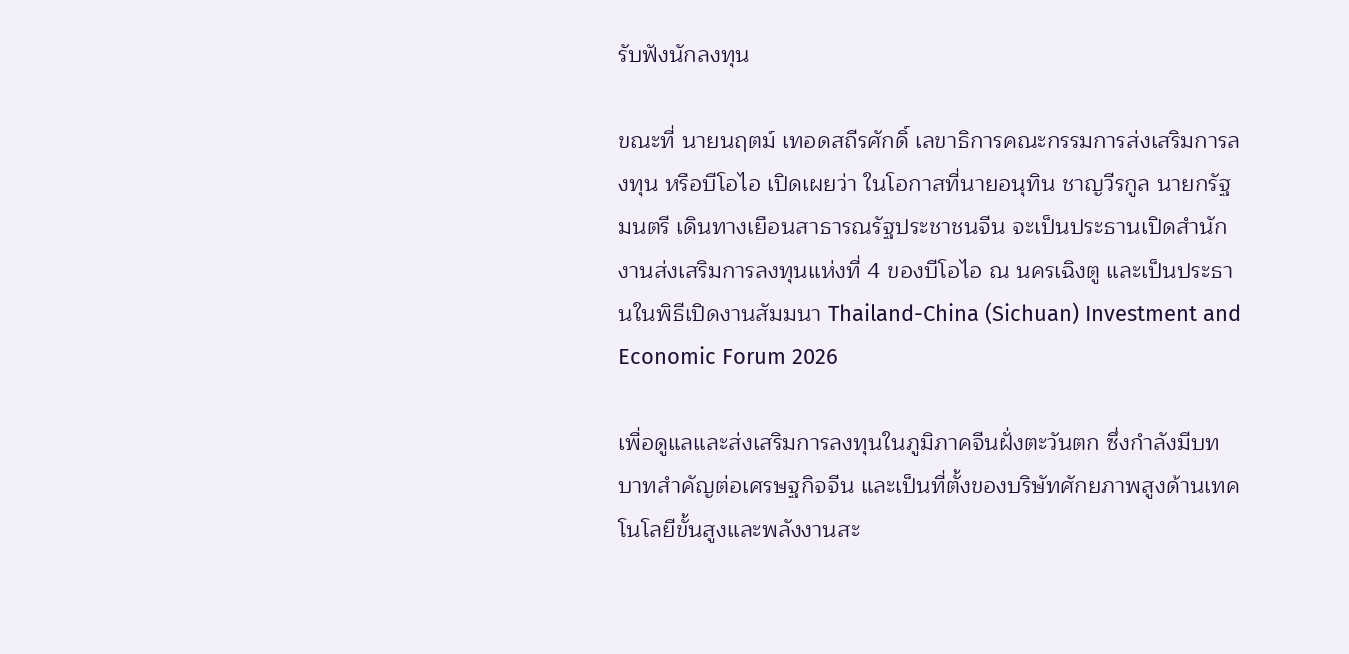รับฟังนักลงทุน

ขณะที่ นายนฤตม์ เทอดสถีรศักดิ์ เลขาธิการคณะกรรมการส่งเสริมการลงทุน หรือบีโอไอ เปิดเผยว่า ในโอกาสที่นายอนุทิน ชาญวีรกูล นายกรัฐมนตรี เดินทางเยือนสาธารณรัฐประชาชนจีน จะเป็นประธานเปิดสำนักงานส่งเสริมการลงทุนแห่งที่ 4 ของบีโอไอ ณ นครเฉิงตู และเป็นประธานในพิธีเปิดงานสัมมนา Thailand-China (Sichuan) Investment and Economic Forum 2026

เพื่อดูแลและส่งเสริมการลงทุนในภูมิภาคจีนฝั่งตะวันตก ซึ่งกำลังมีบทบาทสำคัญต่อเศรษฐกิจจีน และเป็นที่ตั้งของบริษัทศักยภาพสูงด้านเทคโนโลยีขั้นสูงและพลังงานสะ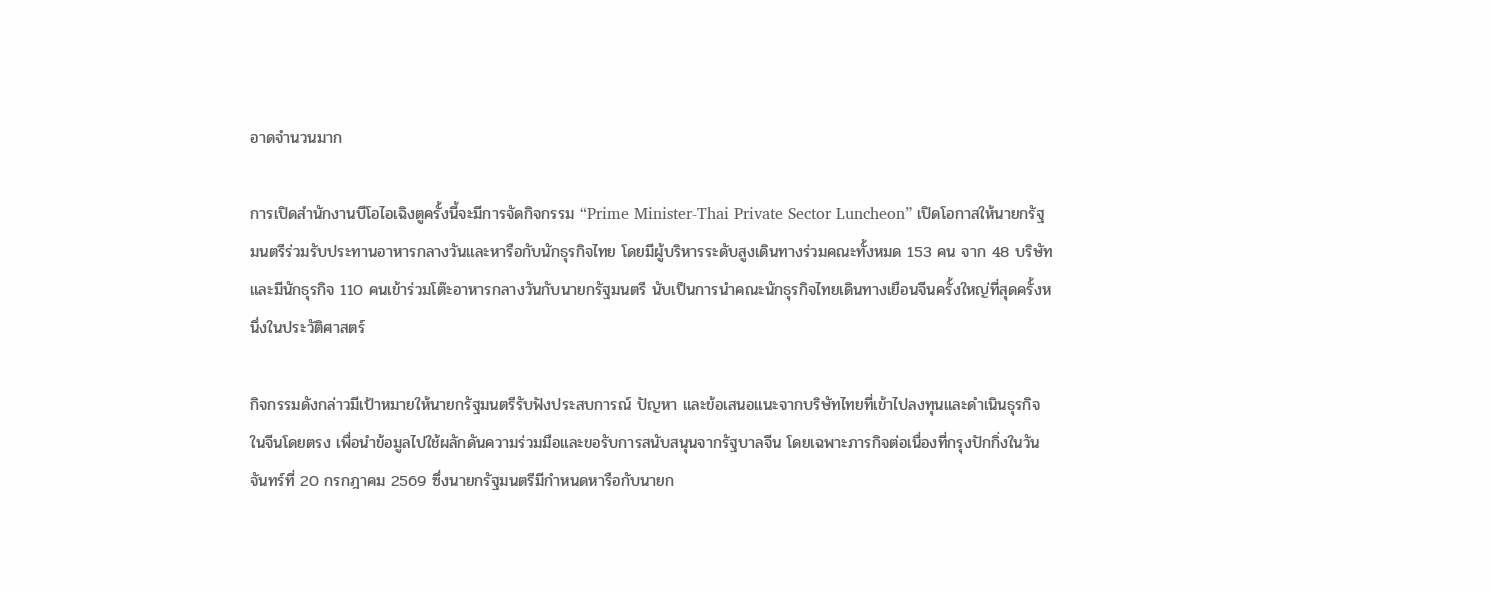อาดจำนวนมาก

การเปิดสำนักงานบีโอไอเฉิงตูครั้งนี้จะมีการจัดกิจกรรม “Prime Minister-Thai Private Sector Luncheon” เปิดโอกาสให้นายกรัฐมนตรีร่วมรับประทานอาหารกลางวันและหารือกับนักธุรกิจไทย โดยมีผู้บริหารระดับสูงเดินทางร่วมคณะทั้งหมด 153 คน จาก 48 บริษัท และมีนักธุรกิจ 110 คนเข้าร่วมโต๊ะอาหารกลางวันกับนายกรัฐมนตรี นับเป็นการนำคณะนักธุรกิจไทยเดินทางเยือนจีนครั้งใหญ่ที่สุดครั้งหนึ่งในประวัติศาสตร์

กิจกรรมดังกล่าวมีเป้าหมายให้นายกรัฐมนตรีรับฟังประสบการณ์ ปัญหา และข้อเสนอแนะจากบริษัทไทยที่เข้าไปลงทุนและดำเนินธุรกิจในจีนโดยตรง เพื่อนำข้อมูลไปใช้ผลักดันความร่วมมือและขอรับการสนับสนุนจากรัฐบาลจีน โดยเฉพาะภารกิจต่อเนื่องที่กรุงปักกิ่งในวันจันทร์ที่ 20 กรกฎาคม 2569 ซึ่งนายกรัฐมนตรีมีกำหนดหารือกับนายก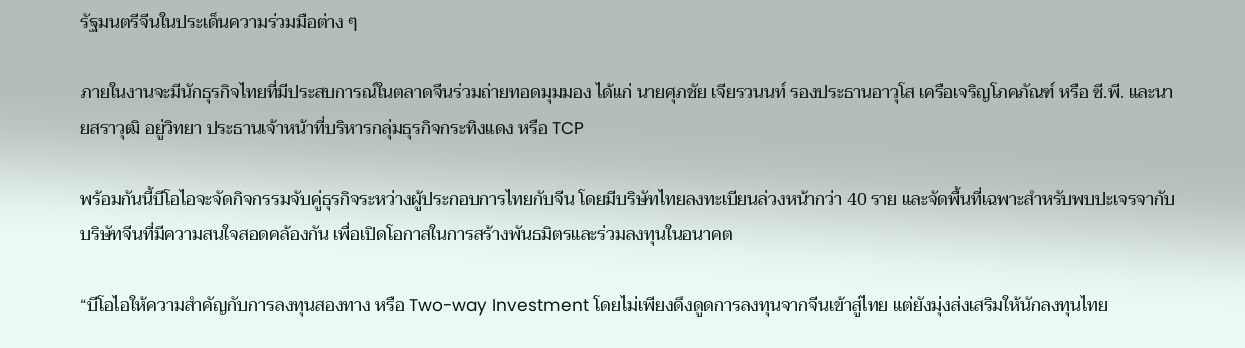รัฐมนตรีจีนในประเด็นความร่วมมือต่าง ๆ

ภายในงานจะมีนักธุรกิจไทยที่มีประสบการณ์ในตลาดจีนร่วมถ่ายทอดมุมมอง ได้แก่ นายศุภชัย เจียรวนนท์ รองประธานอาวุโส เครือเจริญโภคภัณฑ์ หรือ ซี.พี. และนายสราวุฒิ อยู่วิทยา ประธานเจ้าหน้าที่บริหารกลุ่มธุรกิจกระทิงแดง หรือ TCP

พร้อมกันนี้บีโอไอจะจัดกิจกรรมจับคู่ธุรกิจระหว่างผู้ประกอบการไทยกับจีน โดยมีบริษัทไทยลงทะเบียนล่วงหน้ากว่า 40 ราย และจัดพื้นที่เฉพาะสำหรับพบปะเจรจากับบริษัทจีนที่มีความสนใจสอดคล้องกัน เพื่อเปิดโอกาสในการสร้างพันธมิตรและร่วมลงทุนในอนาคต

“บีโอไอให้ความสำคัญกับการลงทุนสองทาง หรือ Two-way Investment โดยไม่เพียงดึงดูดการลงทุนจากจีนเข้าสู่ไทย แต่ยังมุ่งส่งเสริมให้นักลงทุนไทย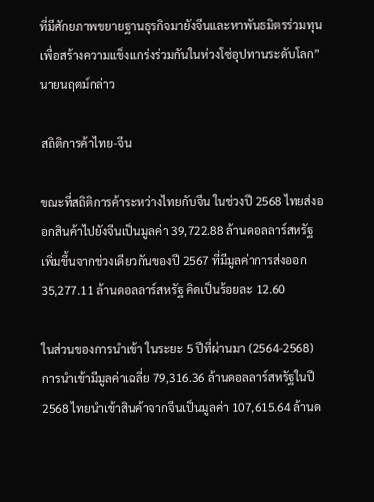ที่มีศักยภาพขยายฐานธุรกิจมายังจีนและหาพันธมิตรร่วมทุน เพื่อสร้างความแข็งแกร่งร่วมกันในห่วงโซ่อุปทานระดับโลก” นายนฤตม์กล่าว

สถิติการค้าไทย-จีน

ขณะที่สถิติการค้าระหว่างไทยกับจีน ในช่วงปี 2568 ไทยส่งออกสินค้าไปยังจีนเป็นมูลค่า 39,722.88 ล้านดอลลาร์สหรัฐ เพิ่มขึ้นจากช่วงเดียวกันของปี 2567 ที่มีมูลค่าการส่งออก 35,277.11 ล้านดอลลาร์สหรัฐ คิดเป็นร้อยละ 12.60

ในส่วนของการนำเข้า ในระยะ 5 ปีที่ผ่านมา (2564-2568) การนำเข้ามีมูลค่าเฉลี่ย 79,316.36 ล้านดอลลาร์สหรัฐในปี 2568 ไทยนำเข้าสินค้าจากจีนเป็นมูลค่า 107,615.64 ล้านด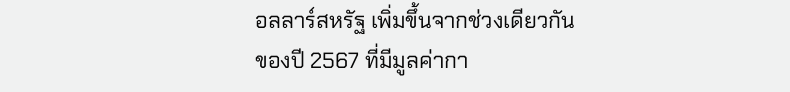อลลาร์สหรัฐ เพิ่มขึ้นจากช่วงเดียวกันของปี 2567 ที่มีมูลค่ากา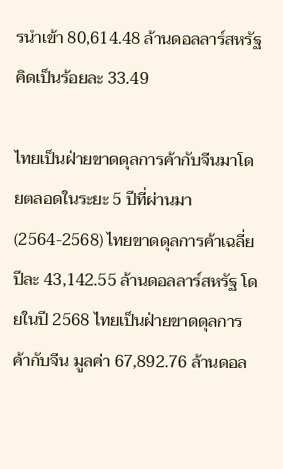รนำเข้า 80,614.48 ล้านดอลลาร์สหรัฐ คิดเป็นร้อยละ 33.49

ไทยเป็นฝ่ายขาดดุลการค้ากับจีนมาโดยตลอดในระยะ 5 ปีที่ผ่านมา (2564-2568) ไทยขาดดุลการค้าเฉลี่ยปีละ 43,142.55 ล้านดอลลาร์สหรัฐ โดยในปี 2568 ไทยเป็นฝ่ายขาดดุลการค้ากับจีน มูลค่า 67,892.76 ล้านดอล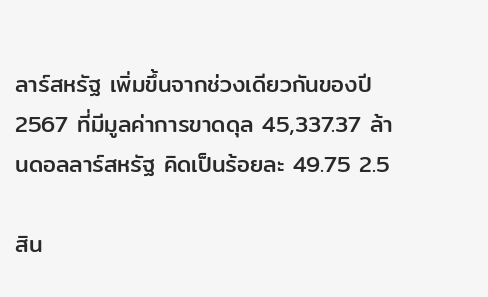ลาร์สหรัฐ เพิ่มขึ้นจากช่วงเดียวกันของปี 2567 ที่มีมูลค่าการขาดดุล 45,337.37 ล้านดอลลาร์สหรัฐ คิดเป็นร้อยละ 49.75 2.5

สิน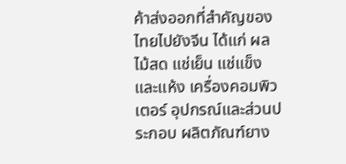ค้าส่งออกที่สำคัญของไทยไปยังจีน ได้แก่ ผลไม้สด แช่เย็น แช่แข็งและแห้ง เครื่องคอมพิวเตอร์ อุปกรณ์และส่วนประกอบ ผลิตภัณฑ์ยาง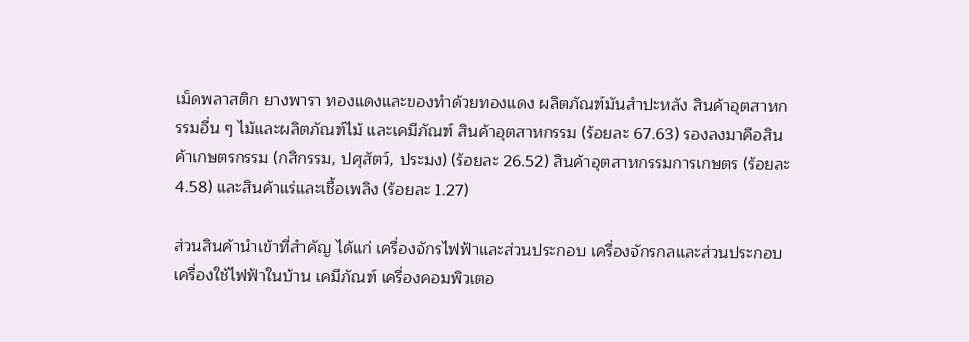เม็ดพลาสติก ยางพารา ทองแดงและของทำด้วยทองแดง ผลิตภัณฑ์มันสำปะหลัง สินค้าอุตสาหกรรมอื่น ๆ ไม้และผลิตภัณฑ์ไม้ และเคมีภัณฑ์ สินค้าอุตสาหกรรม (ร้อยละ 67.63) รองลงมาคือสินค้าเกษตรกรรม (กสิกรรม, ปศุสัตว์, ประมง) (ร้อยละ 26.52) สินค้าอุตสาหกรรมการเกษตร (ร้อยละ 4.58) และสินค้าแร่และเชื้อเพลิง (ร้อยละ 1.27)

ส่วนสินค้านำเข้าที่สำคัญ ได้แก่ เครื่องจักรไฟฟ้าและส่วนประกอบ เครื่องจักรกลและส่วนประกอบเครื่องใช้ไฟฟ้าในบ้าน เคมีภัณฑ์ เครื่องคอมพิวเตอ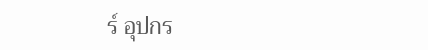ร์ อุปกร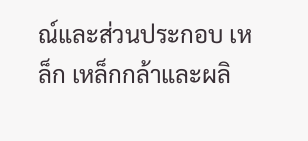ณ์และส่วนประกอบ เหล็ก เหล็กกล้าและผลิ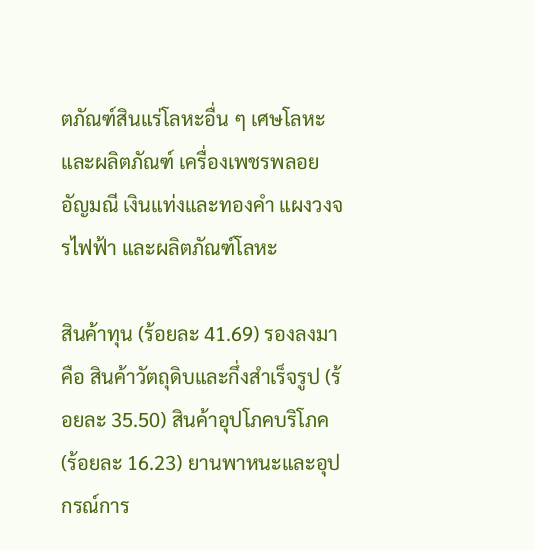ตภัณฑ์สินแร่โลหะอื่น ๆ เศษโลหะและผลิตภัณฑ์ เครื่องเพชรพลอย อัญมณี เงินแท่งและทองคำ แผงวงจรไฟฟ้า และผลิตภัณฑ์โลหะ

สินค้าทุน (ร้อยละ 41.69) รองลงมาคือ สินค้าวัตถุดิบและกึ่งสำเร็จรูป (ร้อยละ 35.50) สินค้าอุปโภคบริโภค (ร้อยละ 16.23) ยานพาหนะและอุปกรณ์การ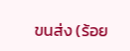ขนส่ง (ร้อย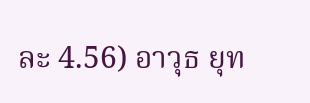ละ 4.56) อาวุธ ยุท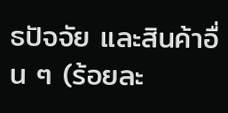ธปัจจัย และสินค้าอื่น ๆ (ร้อยละ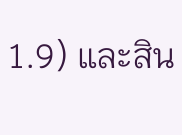1.9) และสิน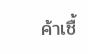ค้าเชื้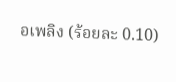อเพลิง (ร้อยละ 0.10)